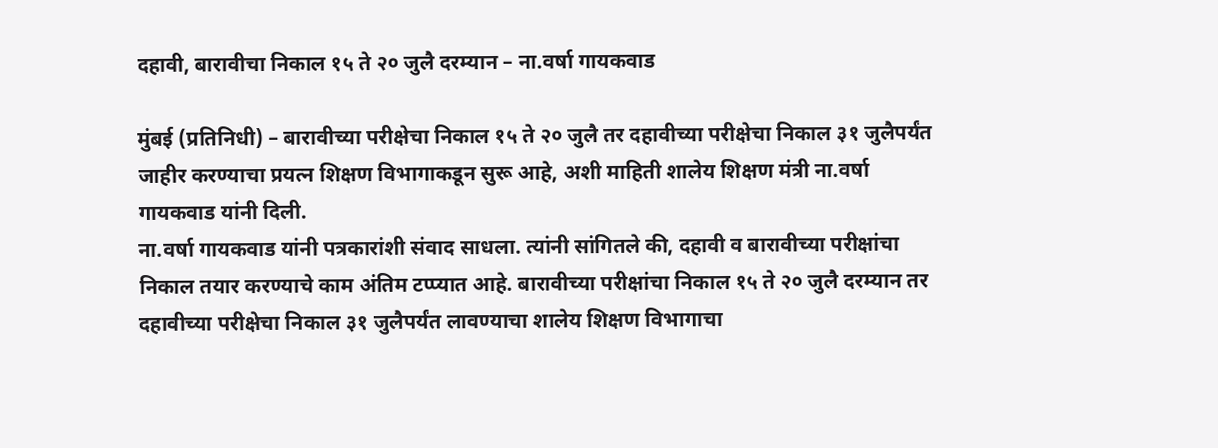दहावी, बारावीचा निकाल १५ ते २० जुलै दरम्यान – ना.वर्षा गायकवाड

मुंबई (प्रतिनिधी) – बारावीच्या परीक्षेचा निकाल १५ ते २० जुलै तर दहावीच्या परीक्षेचा निकाल ३१ जुलैपर्यंत जाहीर करण्याचा प्रयत्न शिक्षण विभागाकडून सुरू आहे, अशी माहिती शालेय शिक्षण मंत्री ना.वर्षा गायकवाड यांनी दिली.
ना.वर्षा गायकवाड यांनी पत्रकारांशी संवाद साधला. त्यांनी सांगितले की, दहावी व बारावीच्या परीक्षांचा निकाल तयार करण्याचे काम अंतिम टप्प्यात आहे. बारावीच्या परीक्षांचा निकाल १५ ते २० जुलै दरम्यान तर दहावीच्या परीक्षेचा निकाल ३१ जुलैपर्यंत लावण्याचा शालेय शिक्षण विभागाचा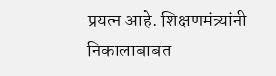प्रयत्न आहे. शिक्षणमंत्र्यांनी निकालाबाबत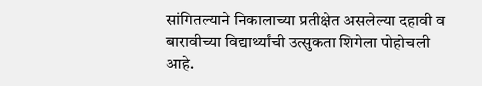सांगितल्याने निकालाच्या प्रतीक्षेत असलेल्या दहावी व बारावीच्या विद्यार्थ्यांची उत्सुकता शिगेला पोहोचली आहे.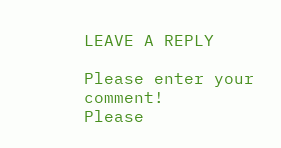LEAVE A REPLY

Please enter your comment!
Please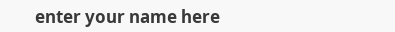enter your name here